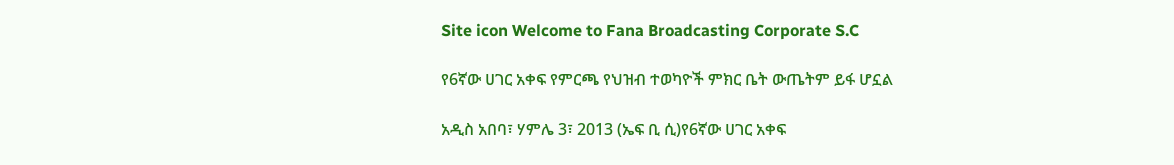Site icon Welcome to Fana Broadcasting Corporate S.C

የ6ኛው ሀገር አቀፍ የምርጫ የህዝብ ተወካዮች ምክር ቤት ውጤትም ይፋ ሆኗል

አዲስ አበባ፣ ሃምሌ 3፣ 2013 (ኤፍ ቢ ሲ)የ6ኛው ሀገር አቀፍ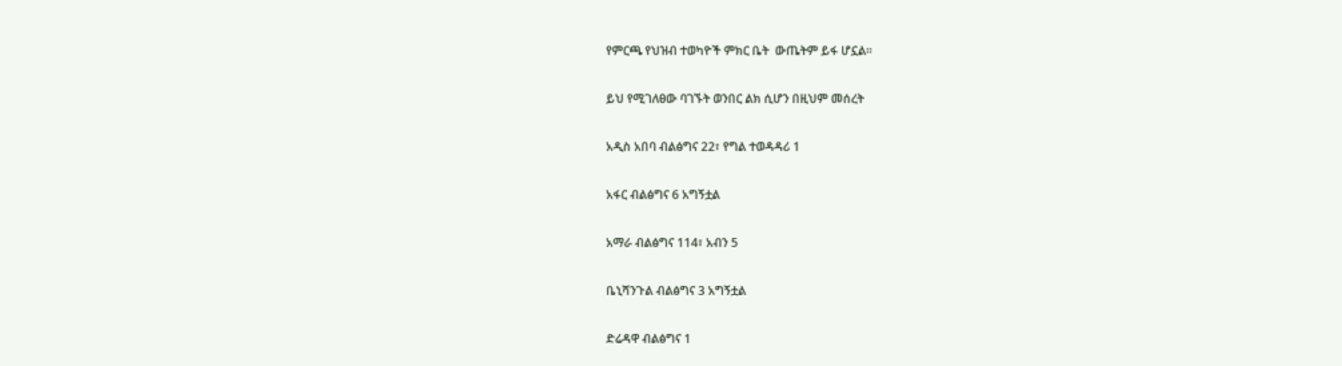የምርጫ የህዝብ ተወካዮች ምክር ቤት  ውጤትም ይፋ ሆኗል።

ይህ የሚገለፀው ባገኙት ወንበር ልክ ሲሆን በዚህም መሰረት

አዲስ አበባ ብልፅግና 22፣ የግል ተወዳዳሪ 1

አፋር ብልፅግና 6 አግኝቷል

አማራ ብልፅግና 114፣ አብን 5

ቤኒሻንጉል ብልፅግና 3 አግኝቷል

ድሬዳዋ ብልፅግና 1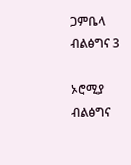ጋምቤላ ብልፅግና 3

ኦሮሚያ ብልፅግና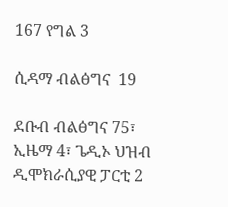167 የግል 3

ሲዳማ ብልፅግና  19

ደቡብ ብልፅግና 75፣ ኢዜማ 4፣ ጌዲኦ ህዝብ ዲሞክራሲያዊ ፓርቲ 2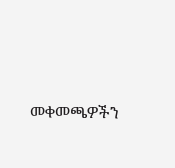መቀመጫዎችን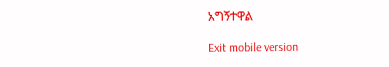አግኝተዋል

Exit mobile version